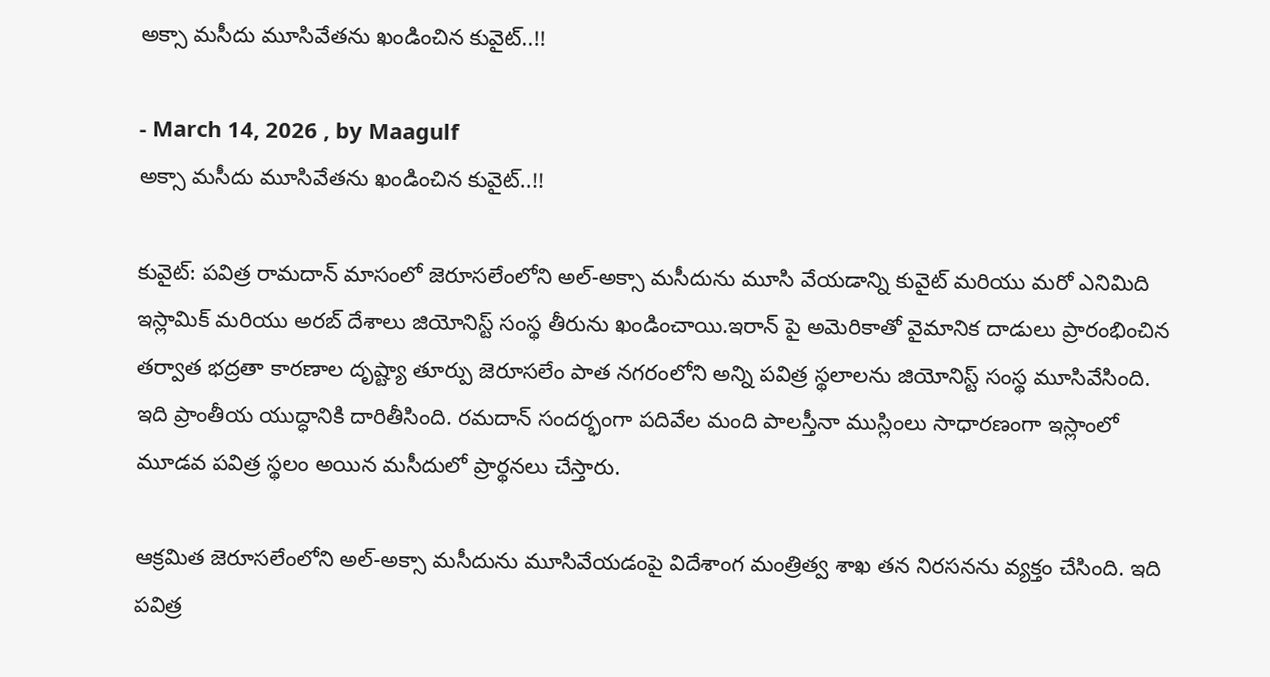అక్సా మసీదు మూసివేతను ఖండించిన కువైట్..!!

- March 14, 2026 , by Maagulf
అక్సా మసీదు మూసివేతను ఖండించిన కువైట్..!!

కువైట్: పవిత్ర రామదాన్ మాసంలో జెరూసలేంలోని అల్-అక్సా మసీదును మూసి వేయడాన్ని కువైట్ మరియు మరో ఎనిమిది ఇస్లామిక్ మరియు అరబ్ దేశాలు జియోనిస్ట్ సంస్థ తీరును ఖండించాయి.ఇరాన్‌ పై అమెరికాతో వైమానిక దాడులు ప్రారంభించిన తర్వాత భద్రతా కారణాల దృష్ట్యా తూర్పు జెరూసలేం పాత నగరంలోని అన్ని పవిత్ర స్థలాలను జియోనిస్ట్ సంస్థ మూసివేసింది. ఇది ప్రాంతీయ యుద్ధానికి దారితీసింది. రమదాన్ సందర్భంగా పదివేల మంది పాలస్తీనా ముస్లింలు సాధారణంగా ఇస్లాంలో మూడవ పవిత్ర స్థలం అయిన మసీదులో ప్రార్థనలు చేస్తారు.

ఆక్రమిత జెరూసలేంలోని అల్-అక్సా మసీదును మూసివేయడంపై విదేశాంగ మంత్రిత్వ శాఖ తన నిరసనను వ్యక్తం చేసింది. ఇది పవిత్ర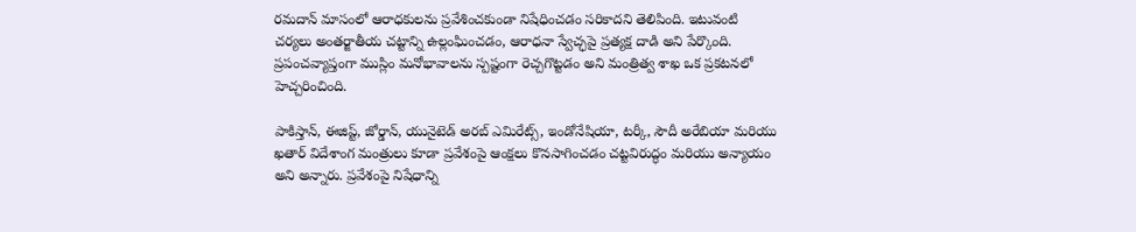రమదాన్ మాసంలో ఆరాధకులను ప్రవేశించకుండా నిషేధించడం సరికాదని తెలిపింది. ఇటువంటి చర్యలు అంతర్జాతీయ చట్టాన్ని ఉల్లంఘించడం, ఆరాధనా స్వేచ్ఛపై ప్రత్యక్ష దాడి అని పేర్కొంది. ప్రపంచవ్యాప్తంగా ముస్లిం మనోభావాలను స్పష్టంగా రెచ్చగొట్టడం అని మంత్రిత్వ శాఖ ఒక ప్రకటనలో హెచ్చరించింది.

పాకిస్తాన్, ఈజిప్ట్, జోర్డాన్, యునైటెడ్ అరబ్ ఎమిరేట్స్, ఇండోనేషియా, టర్కీ, సౌదీ అరేబియా మరియు ఖతార్ విదేశాంగ మంత్రులు కూడా ప్రవేశంపై ఆంక్షలు కొనసాగించడం చట్టవిరుద్ధం మరియు అన్యాయం అని అన్నారు. ప్రవేశంపై నిషేధాన్ని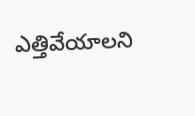ఎత్తివేయాలని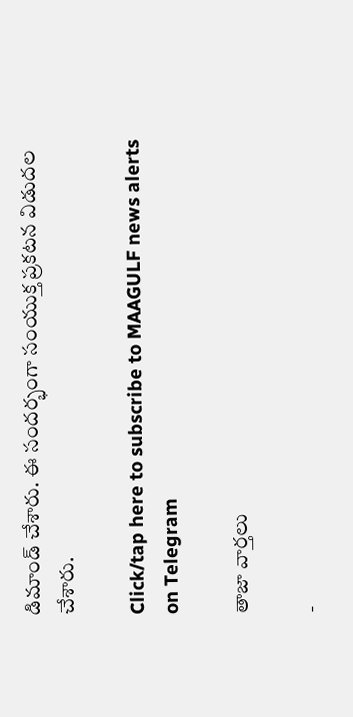డిమాండ్ చేశారు. ఈ సందర్భంగా సంయుక్త ప్రకటన విడుదల చేశారు.

Click/tap here to subscribe to MAAGULF news alerts on Telegram

తాజా వార్తలు

-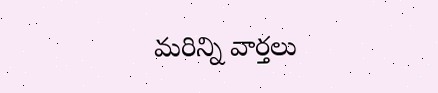మరిన్ని వార్తలు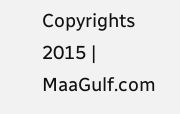Copyrights 2015 | MaaGulf.com